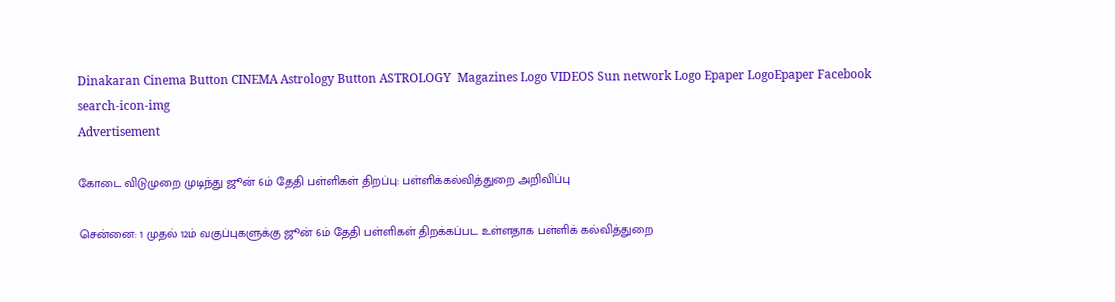Dinakaran Cinema Button CINEMA Astrology Button ASTROLOGY  Magazines Logo VIDEOS Sun network Logo Epaper LogoEpaper Facebook
search-icon-img
Advertisement

கோடை விடுமுறை முடிந்து ஜூன் 6ம் தேதி பள்ளிகள் திறப்பு: பள்ளிக்கல்வித்துறை அறிவிப்பு

சென்னை: 1 முதல் 12ம் வகுப்புகளுக்கு ஜூன் 6ம் தேதி பள்ளிகள் திறக்கப்பட உள்ளதாக பள்ளிக் கல்வித்துறை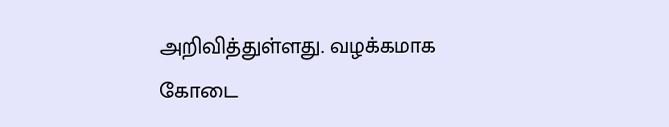அறிவித்துள்ளது. வழக்கமாக கோடை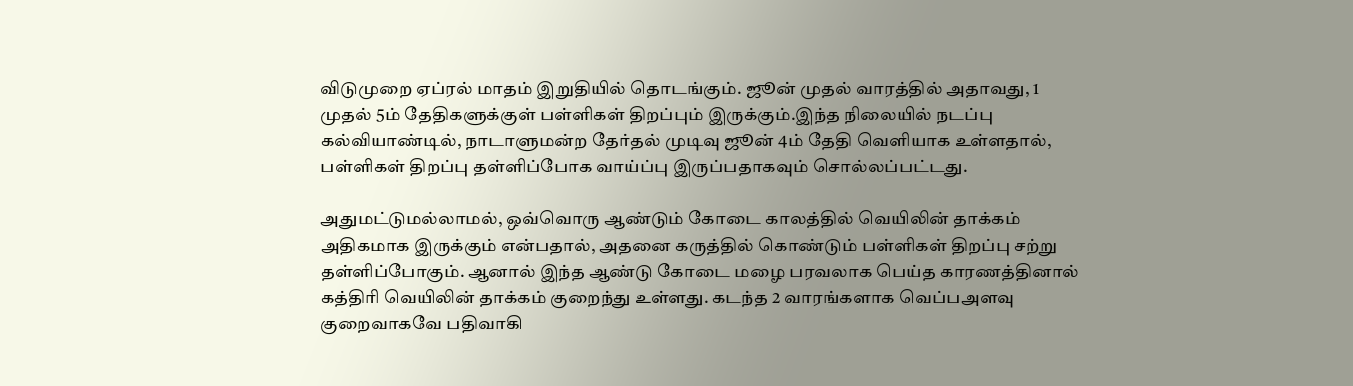விடுமுறை ஏப்ரல் மாதம் இறுதியில் தொடங்கும். ஜூன் முதல் வாரத்தில் அதாவது, 1 முதல் 5ம் தேதிகளுக்குள் பள்ளிகள் திறப்பும் இருக்கும்.இந்த நிலையில் நடப்பு கல்வியாண்டில், நாடாளுமன்ற தேர்தல் முடிவு ஜூன் 4ம் தேதி வெளியாக உள்ளதால், பள்ளிகள் திறப்பு தள்ளிப்போக வாய்ப்பு இருப்பதாகவும் சொல்லப்பட்டது.

அதுமட்டுமல்லாமல், ஒவ்வொரு ஆண்டும் கோடை காலத்தில் வெயிலின் தாக்கம் அதிகமாக இருக்கும் என்பதால், அதனை கருத்தில் கொண்டும் பள்ளிகள் திறப்பு சற்று தள்ளிப்போகும். ஆனால் இந்த ஆண்டு கோடை மழை பரவலாக பெய்த காரணத்தினால் கத்திரி வெயிலின் தாக்கம் குறைந்து உள்ளது. கடந்த 2 வாரங்களாக வெப்பஅளவு குறைவாகவே பதிவாகி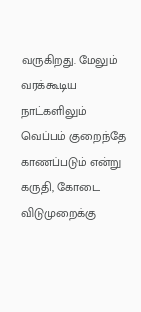வருகிறது. மேலும் வரக்கூடிய நாட்களிலும் வெப்பம் குறைந்தே காணப்படும் என்று கருதி, கோடை விடுமுறைக்கு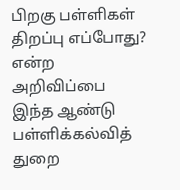பிறகு பள்ளிகள் திறப்பு எப்போது? என்ற அறிவிப்பை இந்த ஆண்டு பள்ளிக்கல்வித் துறை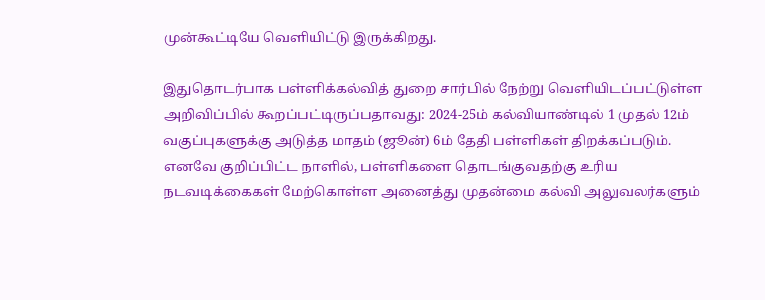முன்கூட்டியே வெளியிட்டு இருக்கிறது.

இதுதொடர்பாக பள்ளிக்கல்வித் துறை சார்பில் நேற்று வெளியிடப்பட்டுள்ள அறிவிப்பில் கூறப்பட்டிருப்பதாவது: 2024-25ம் கல்வியாண்டில் 1 முதல் 12ம் வகுப்புகளுக்கு அடுத்த மாதம் (ஜூன்) 6ம் தேதி பள்ளிகள் திறக்கப்படும். எனவே குறிப்பிட்ட நாளில், பள்ளிகளை தொடங்குவதற்கு உரிய நடவடிக்கைகள் மேற்கொள்ள அனைத்து முதன்மை கல்வி அலுவலர்களும்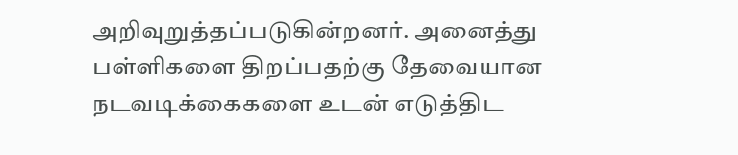அறிவுறுத்தப்படுகின்றனர். அனைத்து பள்ளிகளை திறப்பதற்கு தேவையான நடவடிக்கைகளை உடன் எடுத்திட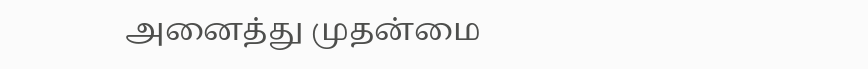அனைத்து முதன்மை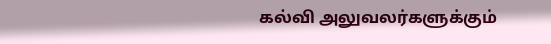கல்வி அலுவலர்களுக்கும்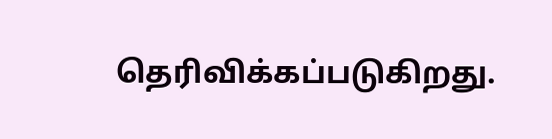தெரிவிக்கப்படுகிறது.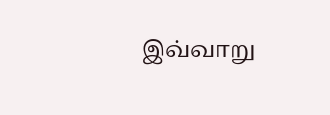இவ்வாறு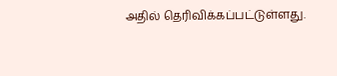அதில் தெரிவிக்கப்பட்டுள்ளது.